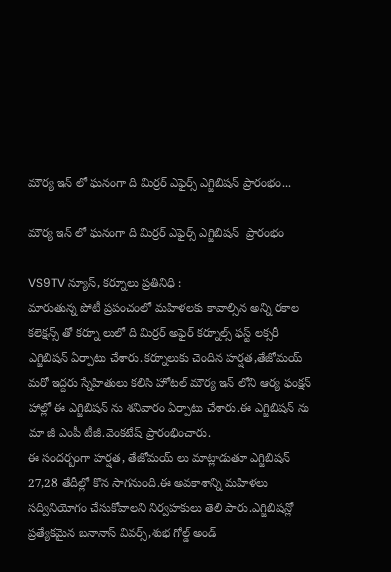మౌర్య ఇన్ లో ఘనంగా ది మిర్రర్ ఎఫైర్స్ ఎగ్జిబిషన్ ప్రారంభం...

మౌర్య ఇన్ లో ఘనంగా ది మిర్రర్ ఎఫైర్స్ ఎగ్జిబిషన్  ప్రారంభం

VS9TV న్యూస్, కర్నూలు ప్రతినిధి :
మారుతున్న పోటీ ప్రపంచంలో మహిళలకు కావాల్సిన అన్ని రకాల కలెక్షన్స్ తో కర్నూ లులో ది మిర్రర్ అఫైర్ కర్నూల్స్ ఫస్ట్ లక్సరీ ఎగ్జిబిషన్ ఏర్పాటు చేశారు.కర్నూలుకు చెందిన హర్షత,తేజోమయ్ మరో ఇద్దరు స్నేహితులు కలిసి హోటల్ మౌర్య ఇన్ లోని ఆర్య ఫంక్షన్ హాల్లో ఈ ఎగ్జిబిషన్ ను శనివారం ఏర్పాటు చేశారు.ఈ ఎగ్జిబిషన్ ను మా జీ ఎంపీ టీజీ.వెంకటేష్ ప్రారంభించారు.
ఈ సందర్బంగా హర్షత, తేజోమయ్ లు మాట్లాడుతూ ఎగ్జిబిషన్  27,28 తేదీల్లో కొన సాగనుంది.ఈ అవకాశాన్ని మహిళలు సద్వినియోగం చేసుకోవాలని నిర్వహకులు తెలి పారు.ఎగ్జిబిషన్లో ప్రత్యేకమైన బనానాస్ వివర్స్,శుభ గోల్డ్ అండ్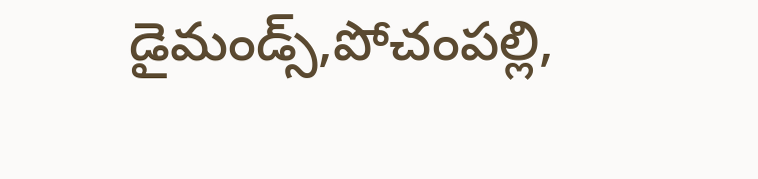డైమండ్స్,పోచంపల్లి,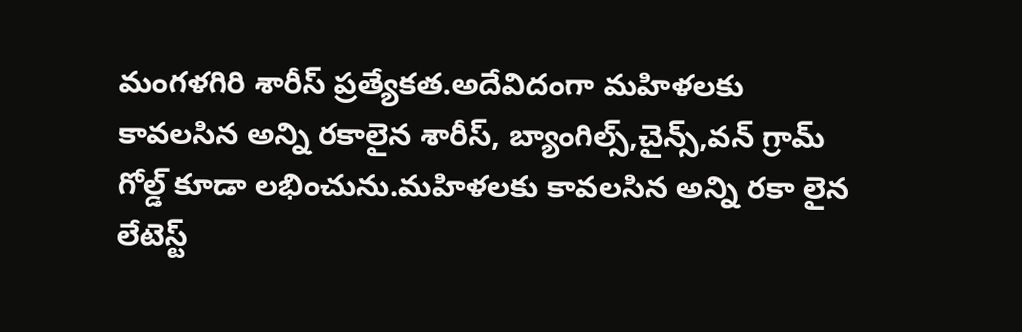మంగళగిరి శారీస్ ప్రత్యేకత.అదేవిదంగా మహిళలకు కావలసిన అన్ని రకాలైన శారీస్, బ్యాంగిల్స్,చైన్స్,వన్ గ్రామ్ గోల్డ్ కూడా లభించును.మహిళలకు కావలసిన అన్ని రకా లైన లేటెస్ట్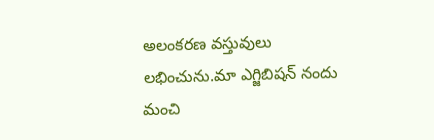అలంకరణ వస్తువులు లభించును.మా ఎగ్జిబిషన్ నందు మంచి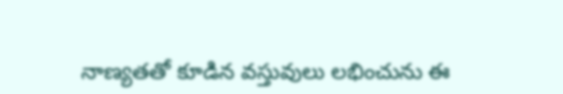నాణ్యతతో కూడిన వస్తువులు లభించును ఈ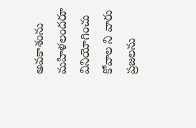అవకాశంను మహిళలందరూ వినియోగించు కోవాల ని వారు ప్రజలను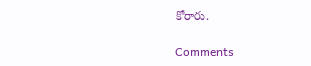కోరారు.

Comments